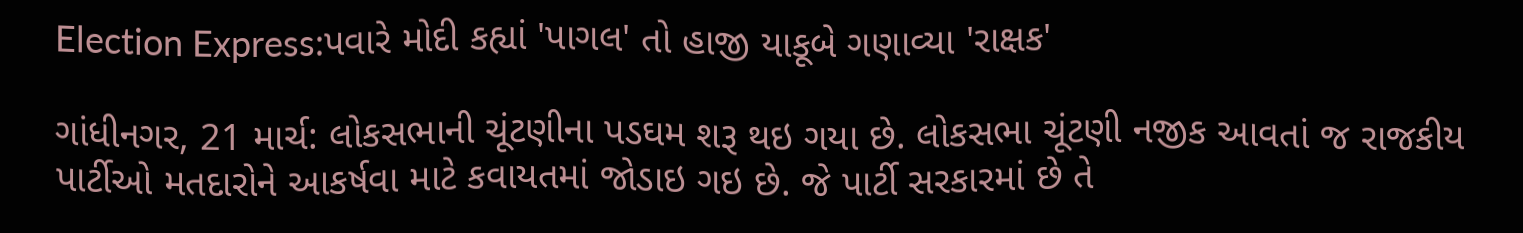Election Express:પવારે મોદી કહ્યાં 'પાગલ' તો હાજી યાકૂબે ગણાવ્યા 'રાક્ષક'

ગાંધીનગર, 21 માર્ચ: લોકસભાની ચૂંટણીના પડઘમ શરૂ થઇ ગયા છે. લોકસભા ચૂંટણી નજીક આવતાં જ રાજકીય પાર્ટીઓ મતદારોને આકર્ષવા માટે કવાયતમાં જોડાઇ ગઇ છે. જે પાર્ટી સરકારમાં છે તે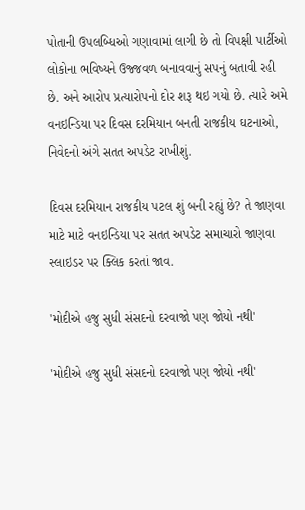પોતાની ઉપલબ્ધિઓ ગણાવામાં લાગી છે તો વિપક્ષી પાર્ટીઓ લોકોના ભવિષ્યને ઉજ્જવળ બનાવવાનું સપનું બતાવી રહી છે. અને આરોપ પ્રત્યારોપનો દોર શરૂ થઇ ગયો છે. ત્યારે અમે વનઇન્ડિયા પર દિવસ દરમિયાન બનતી રાજકીય ઘટનાઓ, નિવેદનો અંગે સતત અપડેટ રાખીશું.

દિવસ દરમિયાન રાજકીય પટલ શું બની રહ્યું છે? તે જાણવા માટે માટે વનઇન્ડિયા પર સતત અપડેટ સમાચારો જાણવા સ્લાઇડર પર ક્લિક કરતાં જાવ.

'મોદીએ હજુ સુધી સંસદનો દરવાજો પણ જોયો નથી'

'મોદીએ હજુ સુધી સંસદનો દરવાજો પણ જોયો નથી'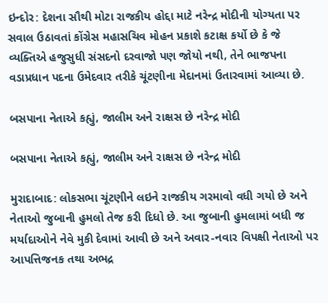ઇન્દોર: દેશના સૌથી મોટા રાજકીય હોદ્દા માટે નરેન્દ્ર મોદીની યોગ્યતા પર સવાલ ઉઠાવતાં કોંગ્રેસ મહાસચિવ મોહન પ્રકાશે કટાક્ષ કર્યો છે કે જે વ્યક્તિએ હજુસુધી સંસદનો દરવાજો પણ જોયો નથી, તેને ભાજપના વડાપ્રધાન પદના ઉમેદવાર તરીકે ચૂંટણીના મેદાનમાં ઉતારવામાં આવ્યા છે.

બસપાના નેતાએ કહ્યું, જાલીમ અને રાક્ષસ છે નરેન્દ્ર મોદી

બસપાના નેતાએ કહ્યું, જાલીમ અને રાક્ષસ છે નરેન્દ્ર મોદી

મુરાદાબાદ: લોકસભા ચૂંટણીને લઇને રાજકીય ગરમાવો વધી ગયો છે અને નેતાઓ જુબાની હુમલો તેજ કરી દિધો છે. આ જુબાની હુમલામાં બધી જ મર્યાદાઓને નેવે મુકી દેવામાં આવી છે અને અવાર-નવાર વિપક્ષી નેતાઓ પર આપત્તિજનક તથા અભદ્ર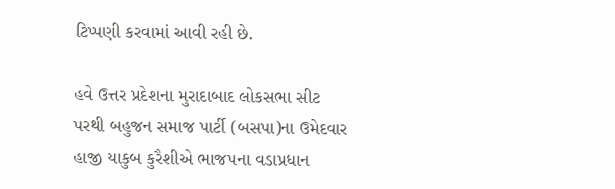ટિપ્પણી કરવામાં આવી રહી છે.

હવે ઉત્તર પ્રદેશના મુરાદાબાદ લોકસભા સીટ પરથી બહુજન સમાજ પાર્ટી (બસપા)ના ઉમેદવાર હાજી યાકુબ કુરૈશીએ ભાજપના વડાપ્રધાન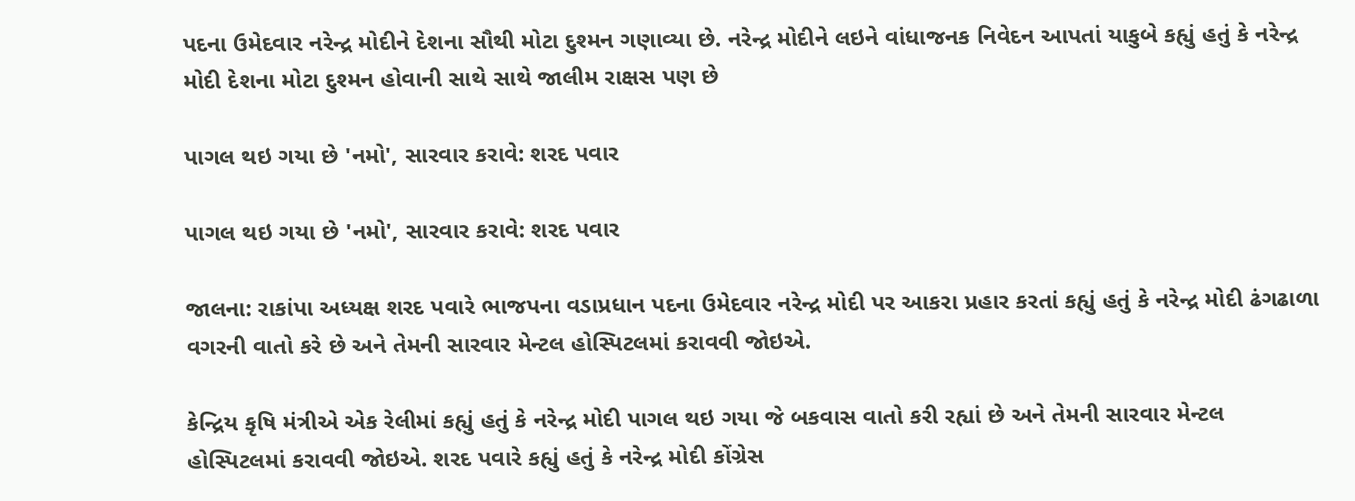પદના ઉમેદવાર નરેન્દ્ર મોદીને દેશના સૌથી મોટા દુશ્મન ગણાવ્યા છે. નરેન્દ્ર મોદીને લઇને વાંધાજનક નિવેદન આપતાં યાકુબે કહ્યું હતું કે નરેન્દ્ર મોદી દેશના મોટા દુશ્મન હોવાની સાથે સાથે જાલીમ રાક્ષસ પણ છે

પાગલ થઇ ગયા છે 'નમો', સારવાર કરાવે: શરદ પવાર

પાગલ થઇ ગયા છે 'નમો', સારવાર કરાવે: શરદ પવાર

જાલના: રાકાંપા અધ્યક્ષ શરદ પવારે ભાજપના વડાપ્રધાન પદના ઉમેદવાર નરેન્દ્ર મોદી પર આકરા પ્રહાર કરતાં કહ્યું હતું કે નરેન્દ્ર મોદી ઢંગઢાળા વગરની વાતો કરે છે અને તેમની સારવાર મેન્ટલ હોસ્પિટલમાં કરાવવી જોઇએ.

કેન્દ્રિય કૃષિ મંત્રીએ એક રેલીમાં કહ્યું હતું કે નરેન્દ્ર મોદી પાગલ થઇ ગયા જે બકવાસ વાતો કરી રહ્યાં છે અને તેમની સારવાર મેન્ટલ હોસ્પિટલમાં કરાવવી જોઇએ. શરદ પવારે કહ્યું હતું કે નરેન્દ્ર મોદી કોંગ્રેસ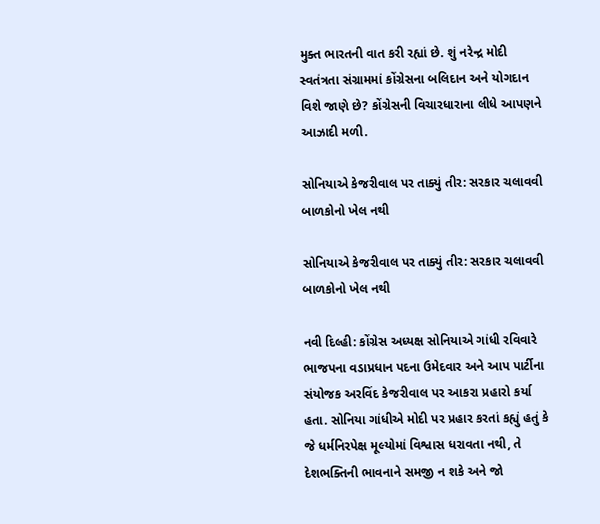મુક્ત ભારતની વાત કરી રહ્યાં છે. શું નરેન્દ્ર મોદી સ્વતંત્રતા સંગ્રામમાં કોંગ્રેસના બલિદાન અને યોગદાન વિશે જાણે છે? કોંગ્રેસની વિચારધારાના લીધે આપણને આઝાદી મળી.

સોનિયાએ કેજરીવાલ પર તાક્યું તીર: સરકાર ચલાવવી બાળકોનો ખેલ નથી

સોનિયાએ કેજરીવાલ પર તાક્યું તીર: સરકાર ચલાવવી બાળકોનો ખેલ નથી

નવી દિલ્હી: કોંગ્રેસ અધ્યક્ષ સોનિયાએ ગાંધી રવિવારે ભાજપના વડાપ્રધાન પદના ઉમેદવાર અને આપ પાર્ટીના સંયોજક અરવિંદ કેજરીવાલ પર આકરા પ્રહારો કર્યા હતા. સોનિયા ગાંધીએ મોદી પર પ્રહાર કરતાં કહ્યું હતું કે જે ધર્મનિરપેક્ષ મૂલ્યોમાં વિશ્વાસ ધરાવતા નથી, તે દેશભક્તિની ભાવનાને સમજી ન શકે અને જો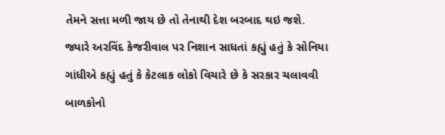તેમને સત્તા મળી જાય છે તો તેનાથી દેશ બરબાદ થઇ જશે. જ્યારે અરવિંદ કેજરીવાલ પર નિશાન સાધતાં કહ્યું હતું કે સોનિયા ગાંધીએ કહ્યું હતું કે કેટલાક લોકો વિચારે છે કે સરકાર ચલાવવી બાળકોનો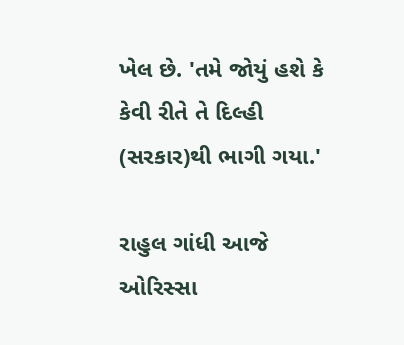ખેલ છે. 'તમે જોયું હશે કે કેવી રીતે તે દિલ્હી (સરકાર)થી ભાગી ગયા.'

રાહુલ ગાંધી આજે ઓરિસ્સા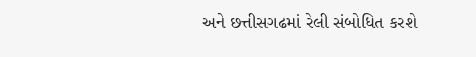અને છત્તીસગઢમાં રેલી સંબોધિત કરશે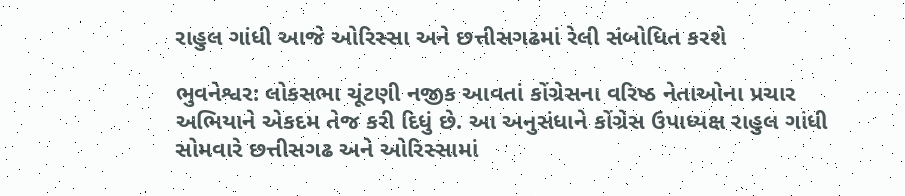રાહુલ ગાંધી આજે ઓરિસ્સા અને છત્તીસગઢમાં રેલી સંબોધિત કરશે

ભુવનેશ્વર: લોકસભા ચૂંટણી નજીક આવતાં કોંગ્રેસના વરિષ્ઠ નેતાઓના પ્રચાર અભિયાને એકદમ તેજ કરી દિધું છે. આ અનુસંધાને કોંગ્રેસ ઉપાધ્યક્ષ રાહુલ ગાંધી સોમવારે છત્તીસગઢ અને ઓરિસ્સામાં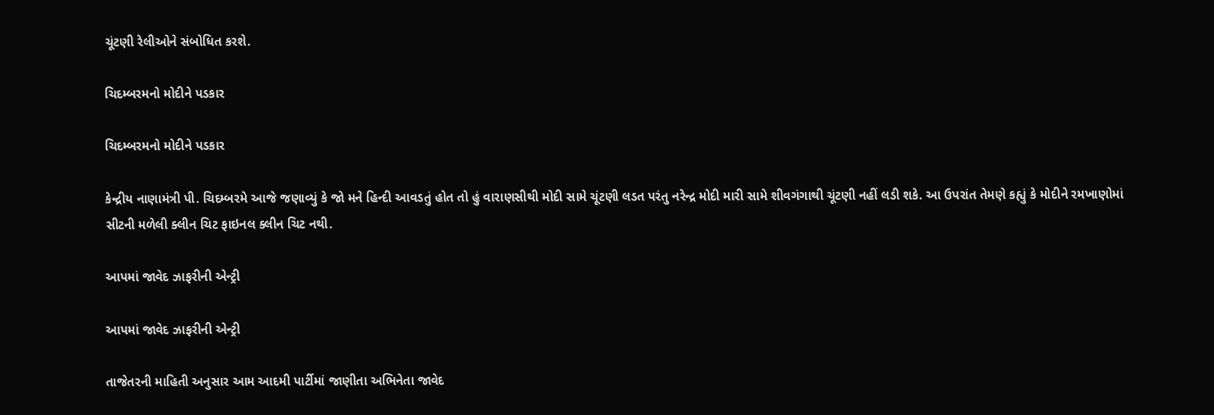ચૂંટણી રેલીઓને સંબોધિત કરશે.

ચિદમ્બરમનો મોદીને પડકાર

ચિદમ્બરમનો મોદીને પડકાર

કેન્દ્રીય નાણામંત્રી પી. ચિદમ્બરમે આજે જણાવ્યું કે જો મને હિન્દી આવડતું હોત તો હું વારાણસીથી મોદી સામે ચૂંટણી લડત પરંતુ નરેન્દ્ર મોદી મારી સામે શીવગંગાથી ચૂંટણી નહીં લડી શકે. આ ઉપરાંત તેમણે કહ્યું કે મોદીને રમખાણોમાં સીટની મળેલી ક્લીન ચિટ ફાઇનલ ક્લીન ચિટ નથી.

આપમાં જાવેદ ઝાફરીની એન્ટ્રી

આપમાં જાવેદ ઝાફરીની એન્ટ્રી

તાજેતરની માહિતી અનુસાર આમ આદમી પાર્ટીમાં જાણીતા અભિનેતા જાવેદ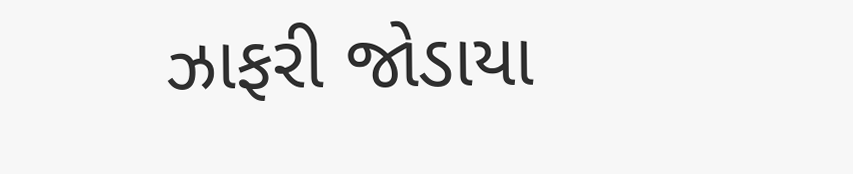ઝાફરી જોડાયા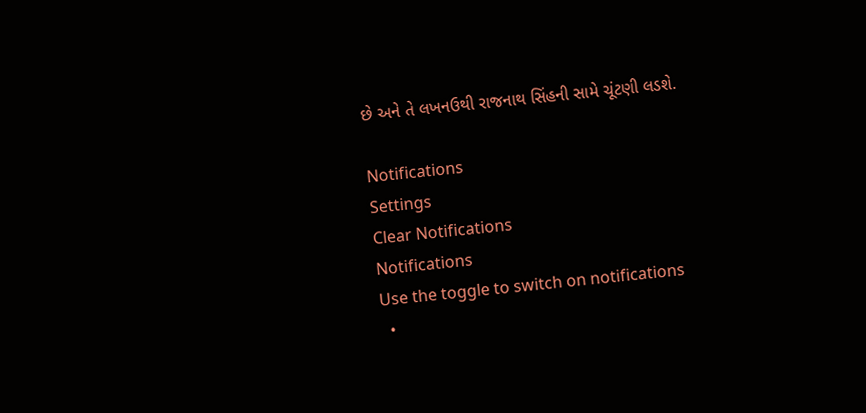છે અને તે લખનઉથી રાજનાથ સિંહની સામે ચૂંટણી લડશે.

Notifications
Settings
Clear Notifications
Notifications
Use the toggle to switch on notifications
  •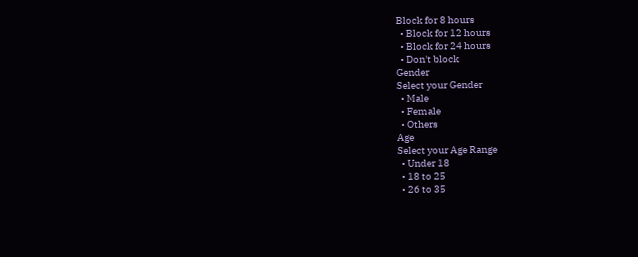Block for 8 hours
  • Block for 12 hours
  • Block for 24 hours
  • Don't block
Gender
Select your Gender
  • Male
  • Female
  • Others
Age
Select your Age Range
  • Under 18
  • 18 to 25
  • 26 to 35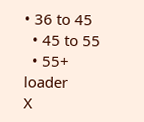• 36 to 45
  • 45 to 55
  • 55+
loader
X